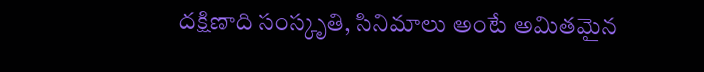దక్షిణాది సంస్కృతి, సినిమాలు అంటే అమితమైన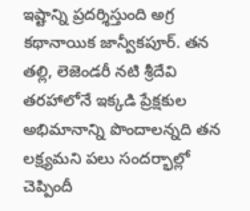ఇష్టాన్ని ప్రదర్శిస్తుంది అగ్ర కథానాయిక జాన్వీకపూర్. తన తల్లి, లెజెండరీ నటి శ్రీదేవి తరహాలోనే ఇక్కడి ప్రేక్షకుల అభిమానాన్ని పొందాలన్నది తన లక్ష్యమని పలు సందర్భాల్లో చెప్పిందీ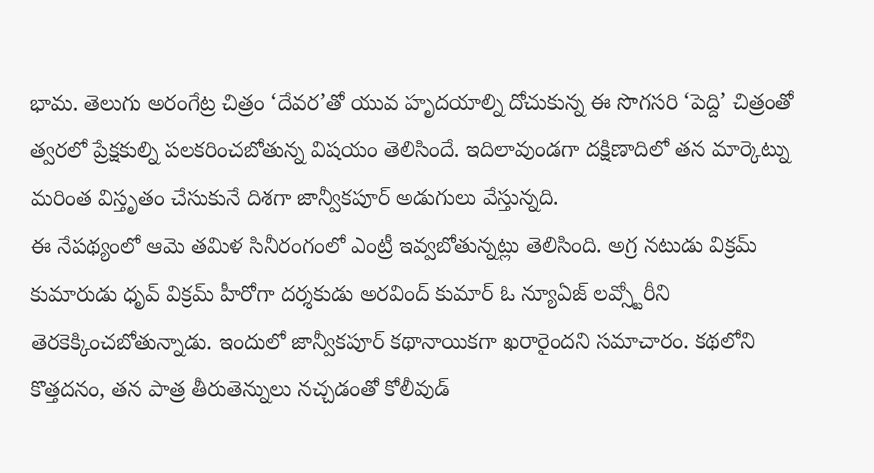భామ. తెలుగు అరంగేట్ర చిత్రం ‘దేవర’తో యువ హృదయాల్ని దోచుకున్న ఈ సొగసరి ‘పెద్ది’ చిత్రంతో త్వరలో ప్రేక్షకుల్ని పలకరించబోతున్న విషయం తెలిసిందే. ఇదిలావుండగా దక్షిణాదిలో తన మార్కెట్ను మరింత విస్తృతం చేసుకునే దిశగా జాన్వీకపూర్ అడుగులు వేస్తున్నది.
ఈ నేపథ్యంలో ఆమె తమిళ సినీరంగంలో ఎంట్రీ ఇవ్వబోతున్నట్లు తెలిసింది. అగ్ర నటుడు విక్రమ్ కుమారుడు ధృవ్ విక్రమ్ హీరోగా దర్శకుడు అరవింద్ కుమార్ ఓ న్యూఏజ్ లవ్స్టోరీని తెరకెక్కించబోతున్నాడు. ఇందులో జాన్వీకపూర్ కథానాయికగా ఖరారైందని సమాచారం. కథలోని కొత్తదనం, తన పాత్ర తీరుతెన్నులు నచ్చడంతో కోలీవుడ్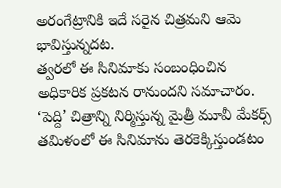అరంగేట్రానికి ఇదే సరైన చిత్రమని ఆమె భావిస్తున్నదట.
త్వరలో ఈ సినిమాకు సంబంధించిన అధికారిక ప్రకటన రానుందని సమాచారం. ‘పెద్ది’ చిత్రాన్ని నిర్మిస్తున్న మైత్రీ మూవీ మేకర్స్ తమిళంలో ఈ సినిమాను తెరకెక్కిస్తుండటం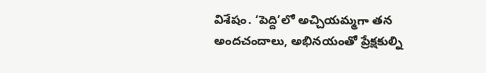విశేషం. ‘పెద్ది’లో అచ్చియమ్మగా తన అందచందాలు, అభినయంతో ప్రేక్షకుల్ని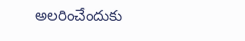అలరించేందుకు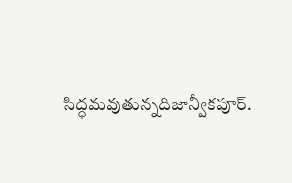సిద్ధమవుతున్నదిజాన్వీకపూర్.